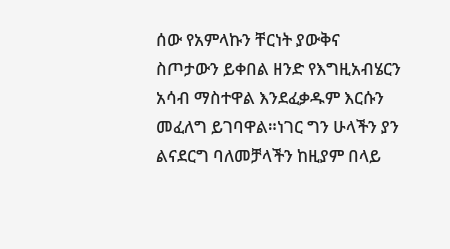ሰው የአምላኩን ቸርነት ያውቅና ስጦታውን ይቀበል ዘንድ የእግዚአብሄርን አሳብ ማስተዋል እንደፈቃዱም እርሱን መፈለግ ይገባዋል።ነገር ግን ሁላችን ያን ልናደርግ ባለመቻላችን ከዚያም በላይ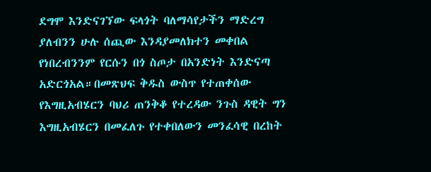ደግሞ እንድናገኘው ፍላጎት ባለማሳየታችን ማድረግ ያለብንን ሁሉ ሰጪው እንዳያመለክተን መቀበል የነበረብንንም የርሱን በጎ ስጦታ በአንድነት እንድናጣ አድርጎአል።በመጽህፍ ቅዱስ ውስጥ የተጠቀሰው የእግዚአብሄርን ባህሪ ጠንቅቆ የተረዳው ንጉስ ዳዊት ግን እግዚአብሄርን በመፈለጉ የተቀበለውን መንፈሳዊ በረከት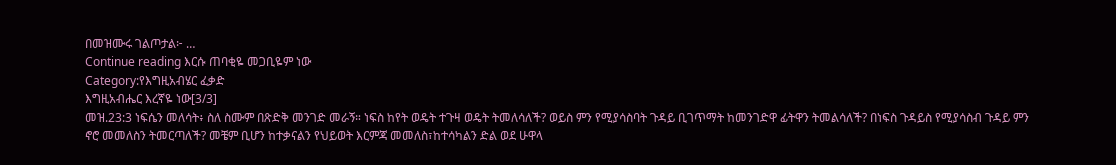በመዝሙሩ ገልጦታል፦ …
Continue reading እርሱ ጠባቂዬ መጋቢዬም ነው
Category:የእግዚአብሄር ፈቃድ
እግዚአብሔር እረኛዬ ነው[3/3]
መዝ.23:3 ነፍሴን መለሳት፥ ስለ ስሙም በጽድቅ መንገድ መራኝ። ነፍስ ከየት ወዴት ተጉዛ ወዴት ትመለሳለች? ወይስ ምን የሚያሳስባት ጉዳይ ቢገጥማት ከመንገድዋ ፊትዋን ትመልሳለች? በነፍስ ጉዳይስ የሚያሳስብ ጉዳይ ምን ኖሮ መመለስን ትመርጣለች? መቼም ቢሆን ከተቃናልን የህይወት እርምጃ መመለስ፣ከተሳካልን ድል ወደ ሁዋላ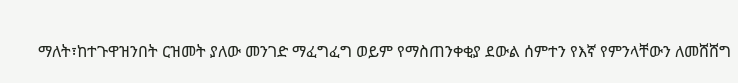ማለት፣ከተጉዋዝንበት ርዝመት ያለው መንገድ ማፈግፈግ ወይም የማስጠንቀቂያ ደውል ሰምተን የእኛ የምንላቸውን ለመሸሸግ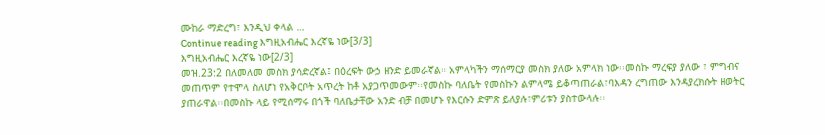ሙከራ ማድረግ፣ እንዲህ ቀላል …
Continue reading እግዚአብሔር እረኛዬ ነው[3/3]
እግዚአብሔር እረኛዬ ነው[2/3]
መዝ.23:2 በለመለመ መስክ ያሳድረኛል፤ በዕረፍት ውኃ ዘንድ ይመራኛል። አምላካችን ማሰማርያ መስክ ያለው አምላክ ነው፡፡መስኩ ማረፍያ ያለው ፣ ምግብና መጠጥም የተሞላ ስለሆነ የአቅርቦት አጥረት ከቶ አያጋጥመውም፡፡የመስኩ ባለቤት የመስኩን ልምላሜ ይቆጣጠራል፣ባእዳን ረግጠው እንዳያረክሱት ዘወትር ያጠራዋል፡፡በመስኩ ላይ የሚሰማሩ በጎች ባለቤታቸው አንድ ብቻ በመሆኑ የእርሱን ድምጽ ይለያሉ፣ምሪቱን ያስተውላሉ፡፡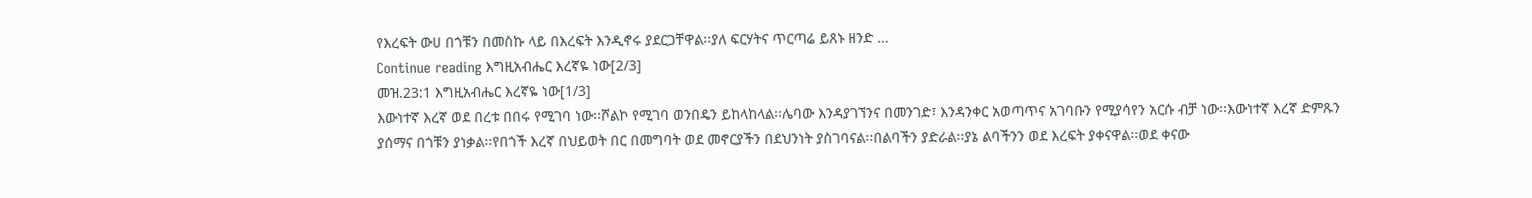የእረፍት ውሀ በጎቹን በመስኩ ላይ በእረፍት እንዲኖሩ ያደርጋቸዋል፡፡ያለ ፍርሃትና ጥርጣሬ ይጸኑ ዘንድ …
Continue reading እግዚአብሔር እረኛዬ ነው[2/3]
መዝ.23:1 እግዚአብሔር እረኛዬ ነው[1/3]
እውነተኛ እረኛ ወደ በረቱ በበሩ የሚገባ ነው፡፡ሾልኮ የሚገባ ወንበዴን ይከላከላል፡፡ሌባው እንዳያገኘንና በመንገድ፣ እንዳንቀር አወጣጥና አገባቡን የሚያሳየን አርሱ ብቻ ነው፡፡እውነተኛ እረኛ ድምጹን ያሰማና በጎቹን ያነቃል፡፡የበጎች እረኛ በህይወት በር በመግባት ወደ መኖርያችን በደህንነት ያስገባናል፡፡በልባችን ያድራል፡፡ያኔ ልባችንን ወደ እረፍት ያቀናዋል፡፡ወደ ቀናው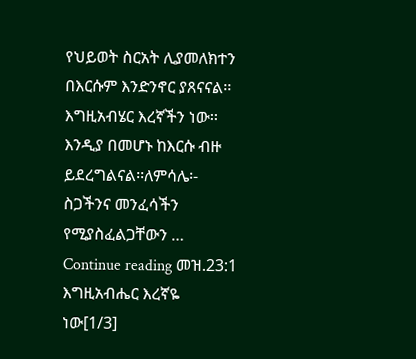የህይወት ስርአት ሊያመለክተን በእርሱም እንድንኖር ያጸናናል፡፡ እግዚአብሄር እረኛችን ነው፡፡እንዲያ በመሆኑ ከእርሱ ብዙ ይደረግልናል፡፡ለምሳሌ፡- ስጋችንና መንፈሳችን የሚያስፈልጋቸውን …
Continue reading መዝ.23:1 እግዚአብሔር እረኛዬ ነው[1/3]